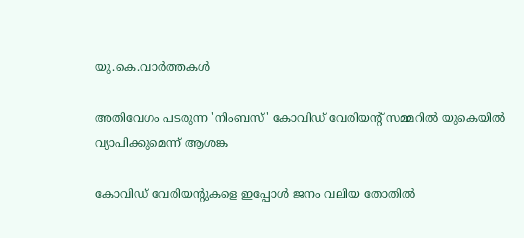യു.കെ.വാര്‍ത്തകള്‍

അതിവേഗം പടരുന്ന 'നിംബസ്' കോവിഡ് വേരിയന്റ് സമ്മറില്‍ യുകെയില്‍ വ്യാപിക്കുമെന്ന് ആശങ്ക

കോവിഡ് വേരിയന്റുകളെ ഇപ്പോള്‍ ജനം വലിയ തോതില്‍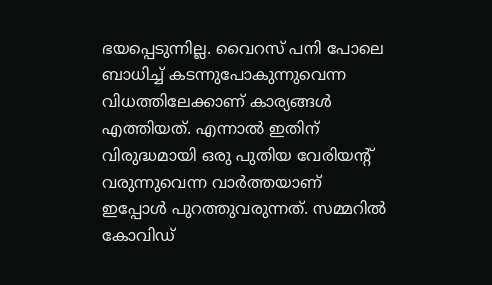ഭയപ്പെടുന്നില്ല. വൈറസ് പനി പോലെ ബാധിച്ച് കടന്നുപോകുന്നുവെന്ന വിധത്തിലേക്കാണ് കാര്യങ്ങള്‍ എത്തിയത്. എന്നാല്‍ ഇതിന് വിരുദ്ധമായി ഒരു പുതിയ വേരിയന്റ് വരുന്നുവെന്ന വാര്‍ത്തയാണ് ഇപ്പോള്‍ പുറത്തുവരുന്നത്. സമ്മറില്‍ കോവിഡ്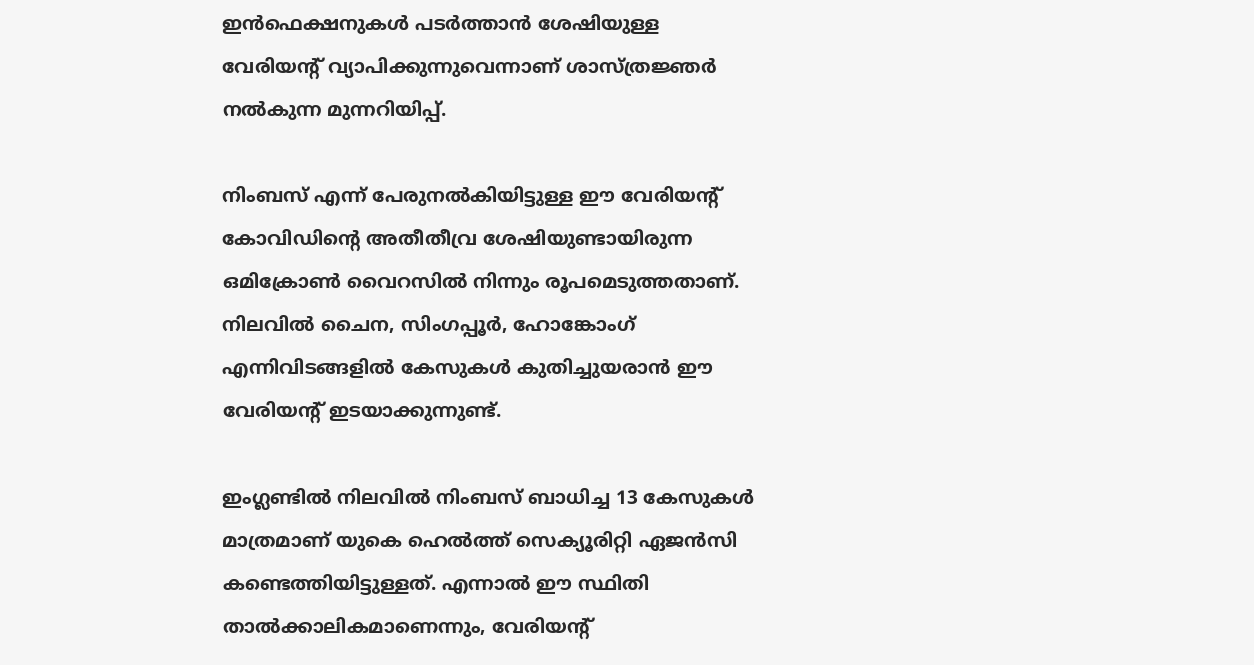ഇന്‍ഫെക്ഷനുകള്‍ പടര്‍ത്താന്‍ ശേഷിയുള്ള വേരിയന്റ് വ്യാപിക്കുന്നുവെന്നാണ് ശാസ്ത്രജ്ഞര്‍ നല്‍കുന്ന മുന്നറിയിപ്പ്.

നിംബസ് എന്ന് പേരുനല്‍കിയിട്ടുള്ള ഈ വേരിയന്റ് കോവിഡിന്റെ അതീതീവ്ര ശേഷിയുണ്ടായിരുന്ന ഒമിക്രോണ്‍ വൈറസില്‍ നിന്നും രൂപമെടുത്തതാണ്. നിലവില്‍ ചൈന, സിംഗപ്പൂര്‍, ഹോങ്കോംഗ് എന്നിവിടങ്ങളില്‍ കേസുകള്‍ കുതിച്ചുയരാന്‍ ഈ വേരിയന്റ് ഇടയാക്കുന്നുണ്ട്.

ഇംഗ്ലണ്ടില്‍ നിലവില്‍ നിംബസ് ബാധിച്ച 13 കേസുകള്‍ മാത്രമാണ് യുകെ ഹെല്‍ത്ത് സെക്യൂരിറ്റി ഏജന്‍സി കണ്ടെത്തിയിട്ടുള്ളത്. എന്നാല്‍ ഈ സ്ഥിതി താല്‍ക്കാലികമാണെന്നും, വേരിയന്റ്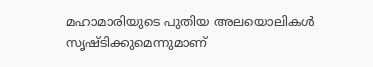മഹാമാരിയുടെ പുതിയ അലയൊലികള്‍ സൃഷ്ടിക്കുമെന്നുമാണ്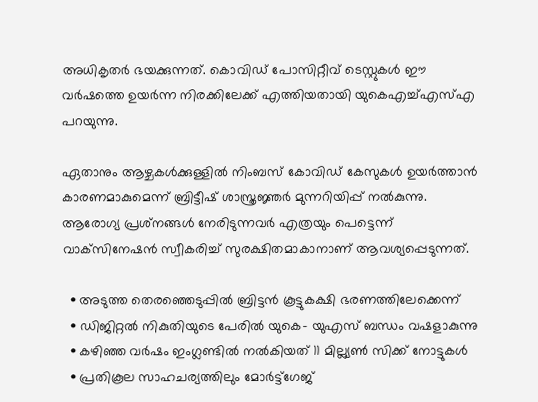അധികൃതര്‍ ഭയക്കുന്നത്. കൊവിഡ് പോസിറ്റീവ് ടെസ്റ്റുകള്‍ ഈ വര്‍ഷത്തെ ഉയര്‍ന്ന നിരക്കിലേക്ക് എത്തിയതായി യുകെഎച്ച്എസ്എ പറയുന്നു.

ഏതാനും ആഴ്ചകള്‍ക്കുള്ളില്‍ നിംബസ് കോവിഡ് കേസുകള്‍ ഉയര്‍ത്താന്‍ കാരണമാകുമെന്ന് ബ്രിട്ടീഷ് ശാസ്ത്രജ്ഞര്‍ മുന്നറിയിപ്പ് നല്‍കുന്നു. ആരോഗ്യ പ്രശ്‌നങ്ങള്‍ നേരിടുന്നവര്‍ എത്രയും പെട്ടെന്ന് വാക്‌സിനേഷന്‍ സ്വീകരിച്ച് സുരക്ഷിതമാകാനാണ് ആവശ്യപ്പെടുന്നത്.

  • അടുത്ത തെരഞ്ഞെടുപ്പില്‍ ബ്രിട്ടന്‍ കൂട്ടുകക്ഷി ഭരണത്തിലേക്കെന്ന്
  • ഡിജിറ്റല്‍ നികുതിയുടെ പേരില്‍ യുകെ- യുഎസ് ബന്ധം വഷളാകുന്നു
  • കഴിഞ്ഞ വര്‍ഷം ഇംഗ്ലണ്ടില്‍ നല്‍കിയത് 11 മില്ല്യണ്‍ സിക്ക് നോട്ടുകള്‍
  • പ്രതികൂല സാഹചര്യത്തിലും മോര്‍ട്ട്‌ഗേജ്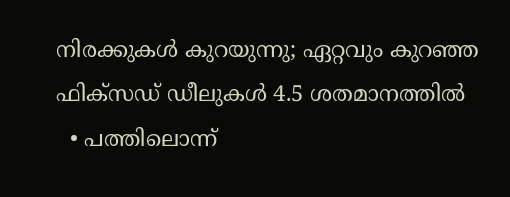നിരക്കുകള്‍ കുറയുന്നു; ഏറ്റവും കുറഞ്ഞ ഫിക്‌സഡ് ഡീലുകള്‍ 4.5 ശതമാനത്തില്‍
  • പത്തിലൊന്ന്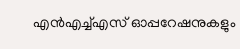എന്‍എച്ച്എസ് ഓപ്പറേഷനുകളും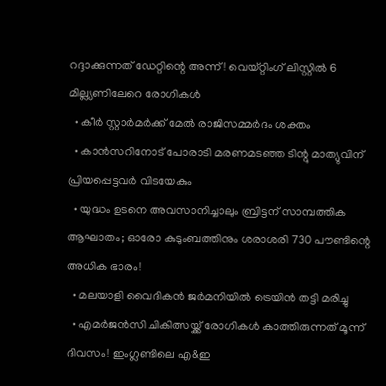റദ്ദാക്കുന്നത് ഡേറ്റിന്റെ അന്ന്! വെയ്റ്റിംഗ് ലിസ്റ്റില്‍ 6 മില്ല്യണിലേറെ രോഗികള്‍
  • കീര്‍ സ്റ്റാര്‍മര്‍ക്ക് മേല്‍ രാജിസമ്മര്‍ദം ശക്തം
  • കാന്‍സറിനോട് പോരാടി മരണമടഞ്ഞ ടിന്റു മാത്യുവിന് പ്രിയപ്പെട്ടവര്‍ വിടയേകും
  • യുദ്ധം ഉടനെ അവസാനിച്ചാലും ബ്രിട്ടന് സാമ്പത്തിക ആഘാതം; ഓരോ കുടുംബത്തിനും ശരാശരി 730 പൗണ്ടിന്റെ അധിക ഭാരം!
  • മലയാളി വൈദികന്‍ ജര്‍മനിയില്‍ ട്രെയിന്‍ തട്ടി മരിച്ചു
  • എമര്‍ജന്‍സി ചികിത്സയ്ക്ക് രോഗികള്‍ കാത്തിരുന്നത് മൂന്ന് ദിവസം! ഇംഗ്ലണ്ടിലെ എ&ഇ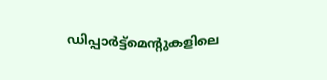ഡിപ്പാര്‍ട്ട്‌മെന്റുകളിലെ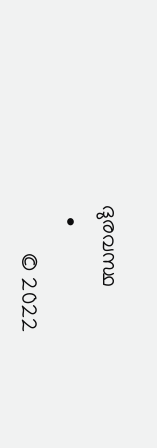ദുരവസ്ഥ
  •
        © 2022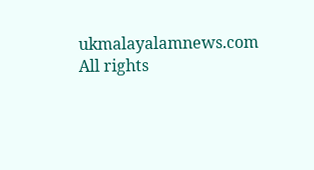ukmalayalamnews.com All rights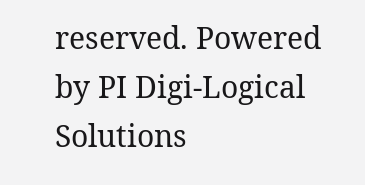reserved. Powered by PI Digi-Logical Solutions